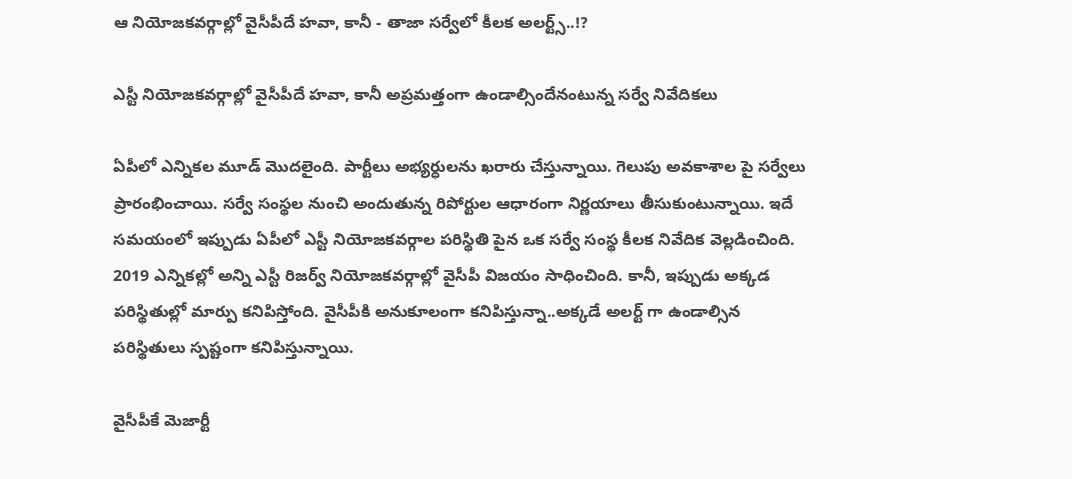ఆ నియోజకవర్గాల్లో వైసీపీదే హవా, కానీ - తాజా సర్వేలో కీలక అలర్ట్స్..!?

ఎస్టీ నియోజకవర్గాల్లో వైసీపీదే హవా, కానీ అప్రమత్తంగా ఉండాల్సిందేనంటున్న సర్వే నివేదికలు

ఏపీలో ఎన్నికల మూడ్ మొదలైంది. పార్టీలు అభ్యర్ధులను ఖరారు చేస్తున్నాయి. గెలుపు అవకాశాల పై సర్వేలు ప్రారంభించాయి. సర్వే సంస్థల నుంచి అందుతున్న రిపోర్టుల ఆధారంగా నిర్ణయాలు తీసుకుంటున్నాయి. ఇదే సమయంలో ఇప్పుడు ఏపీలో ఎస్టీ నియోజకవర్గాల పరిస్థితి పైన ఒక సర్వే సంస్థ కీలక నివేదిక వెల్లడించింది. 2019 ఎన్నికల్లో అన్ని ఎస్టీ రిజర్వ్ నియోజకవర్గాల్లో వైసీపీ విజయం సాధించింది. కానీ, ఇప్పుడు అక్కడ పరిస్థితుల్లో మార్పు కనిపిస్తోంది. వైసీపీకి అనుకూలంగా కనిపిస్తున్నా..అక్కడే అలర్ట్ గా ఉండాల్సిన పరిస్థితులు స్పష్టంగా కనిపిస్తున్నాయి.

వైసీపీకే మెజార్టీ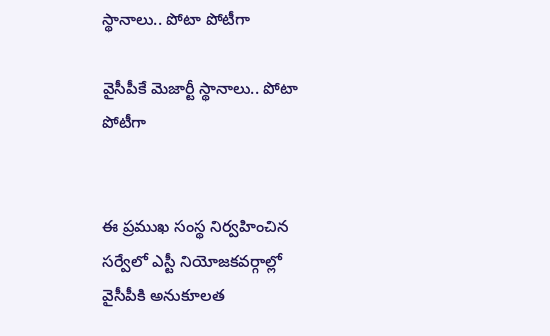స్థానాలు.. పోటా పోటీగా

వైసీపీకే మెజార్టీ స్థానాలు.. పోటా పోటీగా


ఈ ప్రముఖ సంస్థ నిర్వహించిన సర్వేలో ఎస్టీ నియోజకవర్గాల్లో వైసీపీకి అనుకూలత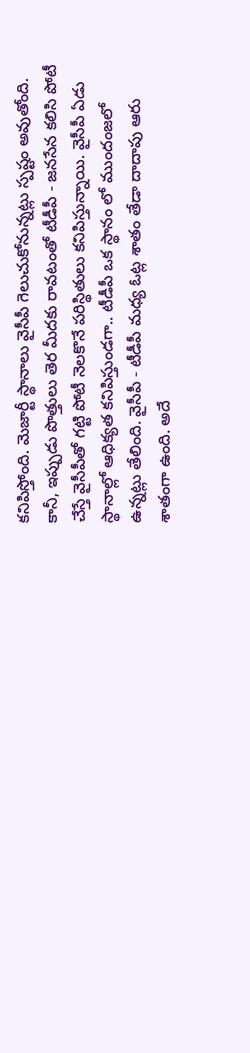కనిపిస్తోంది. మెజార్టీ స్థానాలు వైసీపీ గెలుచుకోనున్నట్లు స్పష్టం అవుతోంది. కానీ, ఇప్పుడు పొత్తులు తెర మీదకు రావటంతో టీడీపీ - జనసేన కలిసి పోటీ చేస్తే వైసీపీతో గట్టి పోటీ నెలకొనే పరిస్థితులు కనిపిస్తున్నాయి. వైసీపీ ఏడు స్థానాల్లో ఆధిక్యత కనిపిస్తుండగా.. టీడీపీ ఒక స్థానం లో ముందంజలో ఉన్నట్లు తేలింది. వైసీపీ - టీడీపీ మధ్య ఓట్ల శాతం తేడా దాదాపు ఆరు శాతంగా ఉంది. అదే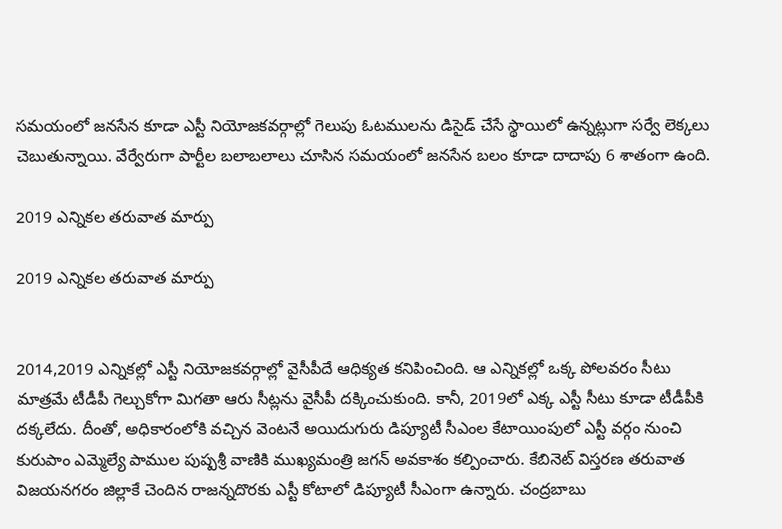సమయంలో జనసేన కూడా ఎస్టీ నియోజకవర్గాల్లో గెలుపు ఓటములను డిసైడ్ చేసే స్థాయిలో ఉన్నట్లుగా సర్వే లెక్కలు చెబుతున్నాయి. వేర్వేరుగా పార్టీల బలాబలాలు చూసిన సమయంలో జనసేన బలం కూడా దాదాపు 6 శాతంగా ఉంది.

2019 ఎన్నికల తరువాత మార్పు

2019 ఎన్నికల తరువాత మార్పు


2014,2019 ఎన్నికల్లో ఎస్టీ నియోజకవర్గాల్లో వైసీపీదే ఆధిక్యత కనిపించింది. ఆ ఎన్నికల్లో ఒక్క పోలవరం సీటు మాత్రమే టీడీపీ గెల్చుకోగా మిగతా ఆరు సీట్లను వైసీపీ దక్కించుకుంది. కానీ, 2019లో ఎక్క ఎస్టీ సీటు కూడా టీడీపీకి దక్కలేదు. దీంతో, అధికారంలోకి వచ్చిన వెంటనే అయిదుగురు డిప్యూటీ సీఎంల కేటాయింపులో ఎస్టీ వర్గం నుంచి కురుపాం ఎమ్మెల్యే పాముల పుష్పశ్రీ వాణికి ముఖ్యమంత్రి జగన్ అవకాశం కల్పించారు. కేబినెట్ విస్తరణ తరువాత విజయనగరం జిల్లాకే చెందిన రాజన్నదొరకు ఎస్టీ కోటాలో డిప్యూటీ సీఎంగా ఉన్నారు. చంద్రబాబు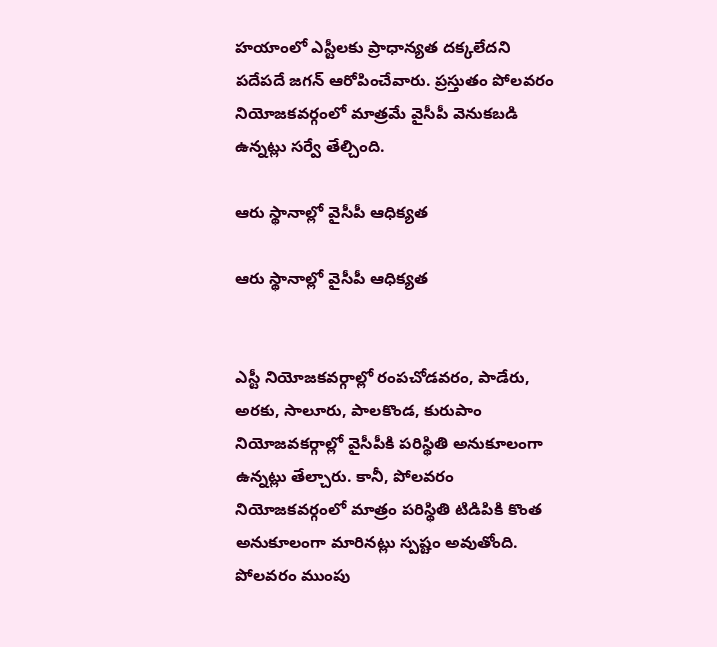హయాంలో ఎస్టీలకు ప్రాధాన్యత దక్కలేదని పదేపదే జగన్ ఆరోపించేవారు. ప్రస్తుతం పోలవరం నియోజకవర్గంలో మాత్రమే వైసీపీ వెనుకబడి ఉన్నట్లు సర్వే తేల్చింది.

ఆరు స్థానాల్లో వైసీపీ ఆధిక్యత

ఆరు స్థానాల్లో వైసీపీ ఆధిక్యత


ఎస్టీ నియోజకవర్గాల్లో రంపచోడవరం, పాడేరు, అరకు, సాలూరు, పాలకొండ, కురుపాం నియోజవకర్గాల్లో వైసీపీకి పరిస్థితి అనుకూలంగా ఉన్నట్లు తేల్చారు. కానీ, పోలవరం నియోజకవర్గంలో మాత్రం పరిస్థితి టిడిపికి కొంత అనుకూలంగా మారినట్లు స్పష్టం అవుతోంది. పోలవరం ముంపు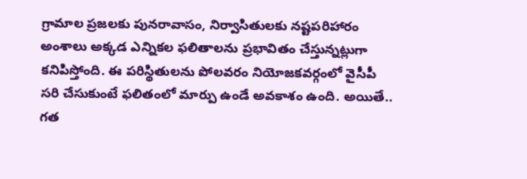గ్రామాల ప్రజలకు పునరావాసం, నిర్వాసితులకు నష్టపరిహారం అంశాలు అక్కడ ఎన్నికల ఫలితాలను ప్రభావితం చేస్తున్నట్లుగా కనిపిస్తోంది. ఈ పరిస్థితులను పోలవరం నియోజకవర్గంలో వైసీపీ సరి చేసుకుంటే ఫలితంలో మార్పు ఉండే అవకాశం ఉంది. అయితే.. గత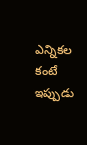ఎన్నికల కంటే ఇప్పుడు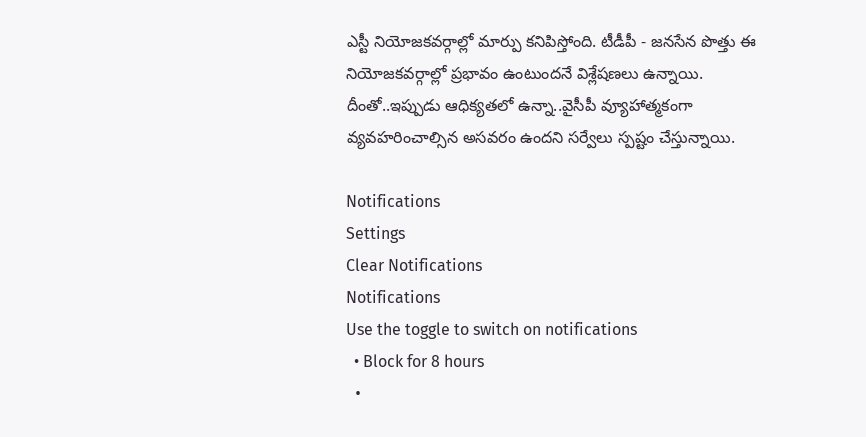ఎస్టీ నియోజకవర్గాల్లో మార్పు కనిపిస్తోంది. టీడీపీ - జనసేన పొత్తు ఈ నియోజకవర్గాల్లో ప్రభావం ఉంటుందనే విశ్లేషణలు ఉన్నాయి. దీంతో..ఇప్పుడు ఆధిక్యతలో ఉన్నా..వైసీపీ వ్యూహాత్మకంగా వ్యవహరించాల్సిన అసవరం ఉందని సర్వేలు స్పష్టం చేస్తున్నాయి.

Notifications
Settings
Clear Notifications
Notifications
Use the toggle to switch on notifications
  • Block for 8 hours
  •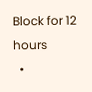Block for 12 hours
  •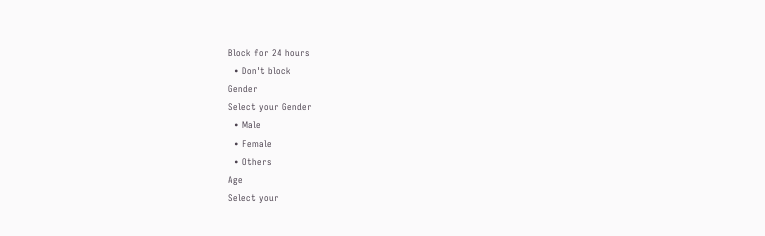Block for 24 hours
  • Don't block
Gender
Select your Gender
  • Male
  • Female
  • Others
Age
Select your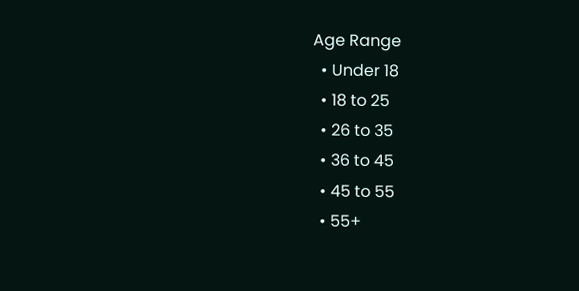Age Range
  • Under 18
  • 18 to 25
  • 26 to 35
  • 36 to 45
  • 45 to 55
  • 55+